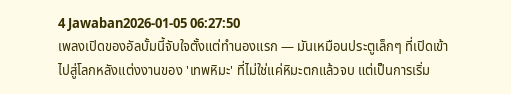4 Jawaban2026-01-05 06:27:50
เพลงเปิดของอัลบั้มนี้จับใจตั้งแต่ทำนองแรก — มันเหมือนประตูเล็กๆ ที่เปิดเข้าไปสู่โลกหลังแต่งงานของ 'เทพหิมะ' ที่ไม่ใช่แค่หิมะตกแล้วจบ แต่เป็นการเริ่ม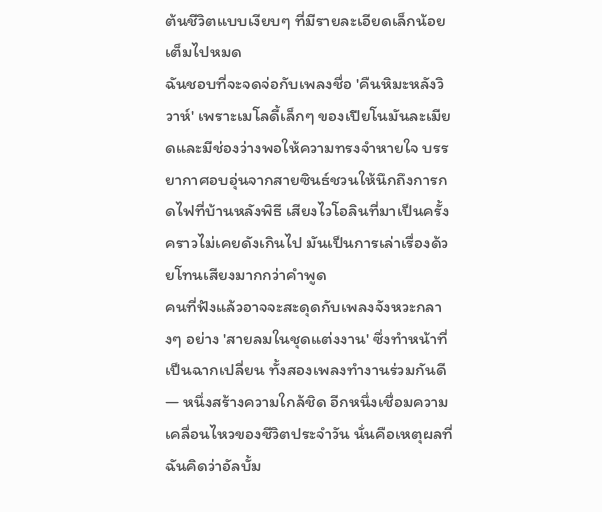ต้นชีวิตแบบเงียบๆ ที่มีรายละเอียดเล็กน้อยเต็มไปหมด
ฉันชอบที่จะจดจ่อกับเพลงชื่อ 'คืนหิมะหลังวิวาห์' เพราะเมโลดี้เล็กๆ ของเปียโนมันละเมียดและมีช่องว่างพอให้ความทรงจำหายใจ บรรยากาศอบอุ่นจากสายซินธ์ชวนให้นึกถึงการกดไฟที่บ้านหลังพิธี เสียงไวโอลินที่มาเป็นครั้งคราวไม่เคยดังเกินไป มันเป็นการเล่าเรื่องด้วยโทนเสียงมากกว่าคำพูด
คนที่ฟังแล้วอาจจะสะดุดกับเพลงจังหวะกลางๆ อย่าง 'สายลมในชุดแต่งงาน' ซึ่งทำหน้าที่เป็นฉากเปลี่ยน ทั้งสองเพลงทำงานร่วมกันดี — หนึ่งสร้างความใกล้ชิด อีกหนึ่งเชื่อมความเคลื่อนไหวของชีวิตประจำวัน นั่นคือเหตุผลที่ฉันคิดว่าอัลบั้ม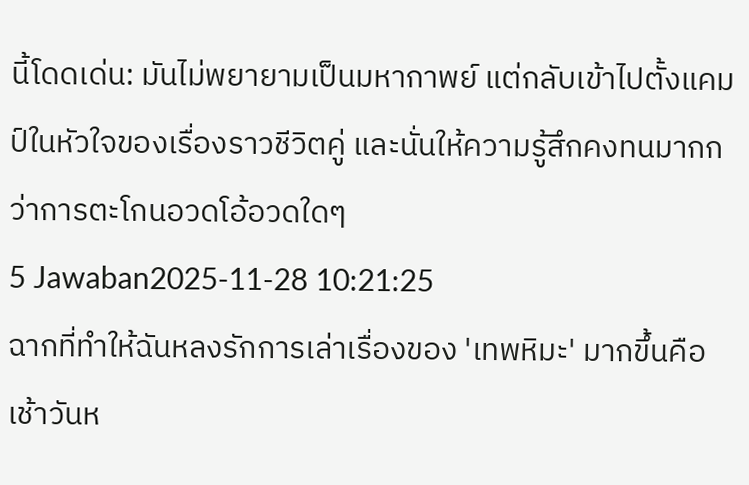นี้โดดเด่น: มันไม่พยายามเป็นมหากาพย์ แต่กลับเข้าไปตั้งแคมป์ในหัวใจของเรื่องราวชีวิตคู่ และนั่นให้ความรู้สึกคงทนมากกว่าการตะโกนอวดโอ้อวดใดๆ
5 Jawaban2025-11-28 10:21:25
ฉากที่ทำให้ฉันหลงรักการเล่าเรื่องของ 'เทพหิมะ' มากขึ้นคือเช้าวันห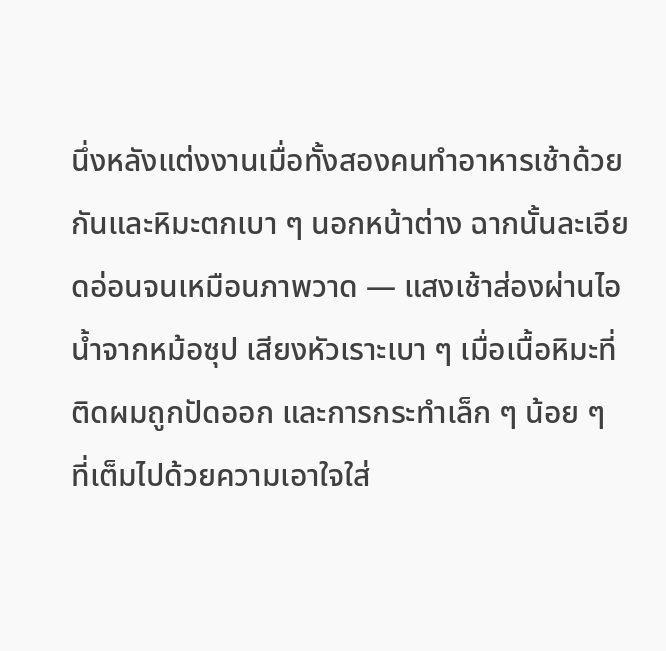นึ่งหลังแต่งงานเมื่อทั้งสองคนทำอาหารเช้าด้วยกันและหิมะตกเบา ๆ นอกหน้าต่าง ฉากนั้นละเอียดอ่อนจนเหมือนภาพวาด — แสงเช้าส่องผ่านไอน้ำจากหม้อซุป เสียงหัวเราะเบา ๆ เมื่อเนื้อหิมะที่ติดผมถูกปัดออก และการกระทำเล็ก ๆ น้อย ๆ ที่เต็มไปด้วยความเอาใจใส่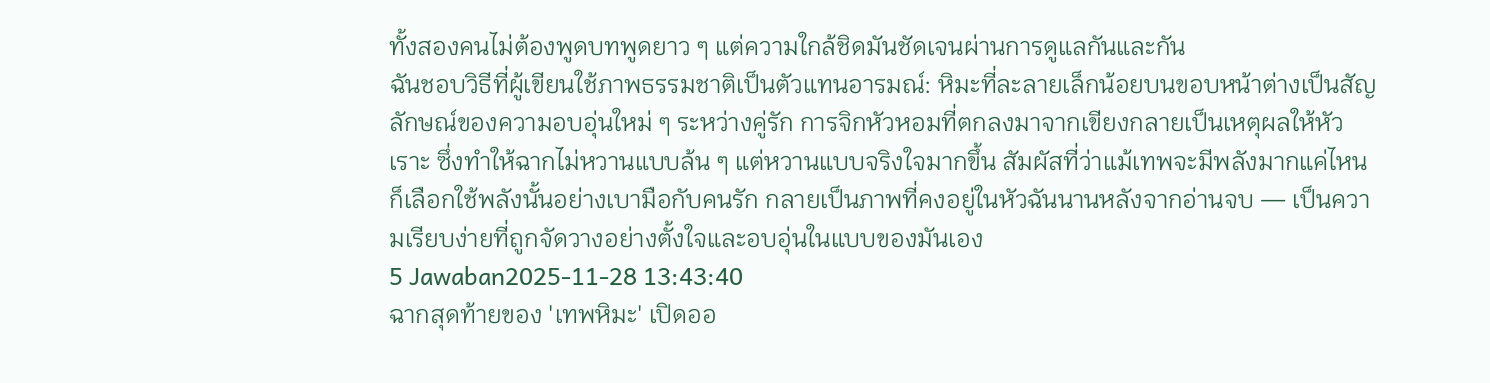ทั้งสองคนไม่ต้องพูดบทพูดยาว ๆ แต่ความใกล้ชิดมันชัดเจนผ่านการดูแลกันและกัน
ฉันชอบวิธีที่ผู้เขียนใช้ภาพธรรมชาติเป็นตัวแทนอารมณ์: หิมะที่ละลายเล็กน้อยบนขอบหน้าต่างเป็นสัญลักษณ์ของความอบอุ่นใหม่ ๆ ระหว่างคู่รัก การจิกหัวหอมที่ตกลงมาจากเขียงกลายเป็นเหตุผลให้หัวเราะ ซึ่งทำให้ฉากไม่หวานแบบล้น ๆ แต่หวานแบบจริงใจมากขึ้น สัมผัสที่ว่าแม้เทพจะมีพลังมากแค่ไหน ก็เลือกใช้พลังนั้นอย่างเบามือกับคนรัก กลายเป็นภาพที่คงอยู่ในหัวฉันนานหลังจากอ่านจบ — เป็นความเรียบง่ายที่ถูกจัดวางอย่างตั้งใจและอบอุ่นในแบบของมันเอง
5 Jawaban2025-11-28 13:43:40
ฉากสุดท้ายของ 'เทพหิมะ' เปิดออ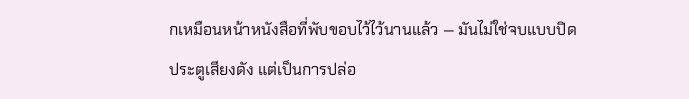กเหมือนหน้าหนังสือที่พับขอบไว้ไว้นานแล้ว — มันไม่ใช่จบแบบปิดประตูเสียงดัง แต่เป็นการปล่อ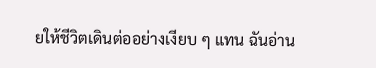ยให้ชีวิตเดินต่ออย่างเงียบ ๆ แทน ฉันอ่าน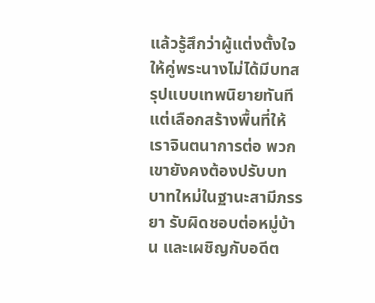แล้วรู้สึกว่าผู้แต่งตั้งใจให้คู่พระนางไม่ได้มีบทสรุปแบบเทพนิยายทันที แต่เลือกสร้างพื้นที่ให้เราจินตนาการต่อ พวกเขายังคงต้องปรับบทบาทใหม่ในฐานะสามีภรรยา รับผิดชอบต่อหมู่บ้าน และเผชิญกับอดีต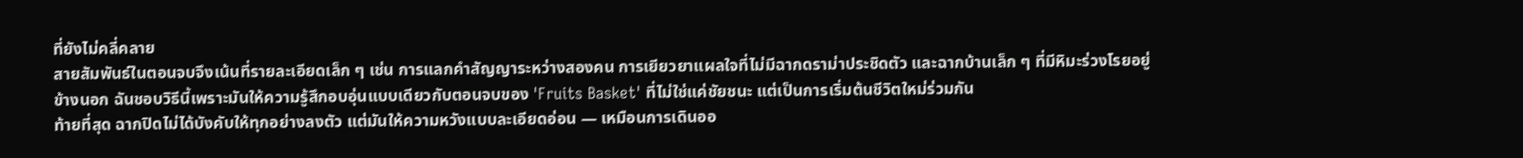ที่ยังไม่คลี่คลาย
สายสัมพันธ์ในตอนจบจึงเน้นที่รายละเอียดเล็ก ๆ เช่น การแลกคำสัญญาระหว่างสองคน การเยียวยาแผลใจที่ไม่มีฉากดราม่าประชิดตัว และฉากบ้านเล็ก ๆ ที่มีหิมะร่วงโรยอยู่ข้างนอก ฉันชอบวิธีนี้เพราะมันให้ความรู้สึกอบอุ่นแบบเดียวกับตอนจบของ 'Fruits Basket' ที่ไม่ใช่แค่ชัยชนะ แต่เป็นการเริ่มต้นชีวิตใหม่ร่วมกัน
ท้ายที่สุด ฉากปิดไม่ได้บังคับให้ทุกอย่างลงตัว แต่มันให้ความหวังแบบละเอียดอ่อน — เหมือนการเดินออ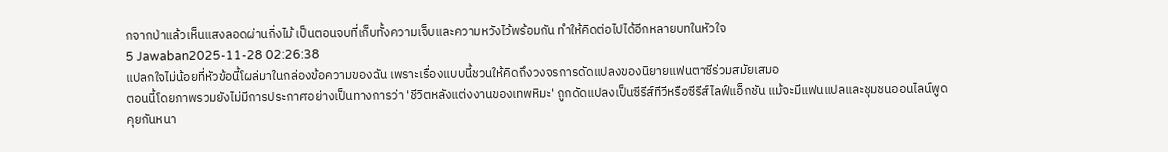กจากป่าแล้วเห็นแสงลอดผ่านกิ่งไม้ เป็นตอนจบที่เก็บทั้งความเจ็บและความหวังไว้พร้อมกัน ทำให้คิดต่อไปได้อีกหลายบทในหัวใจ
5 Jawaban2025-11-28 02:26:38
แปลกใจไม่น้อยที่หัวข้อนี้โผล่มาในกล่องข้อความของฉัน เพราะเรื่องแบบนี้ชวนให้คิดถึงวงจรการดัดแปลงของนิยายแฟนตาซีร่วมสมัยเสมอ
ตอนนี้โดยภาพรวมยังไม่มีการประกาศอย่างเป็นทางการว่า 'ชีวิตหลังแต่งงานของเทพหิมะ' ถูกดัดแปลงเป็นซีรีส์ทีวีหรือซีรีส์ไลฟ์แอ็กชัน แม้จะมีแฟนแปลและชุมชนออนไลน์พูดคุยกันหนา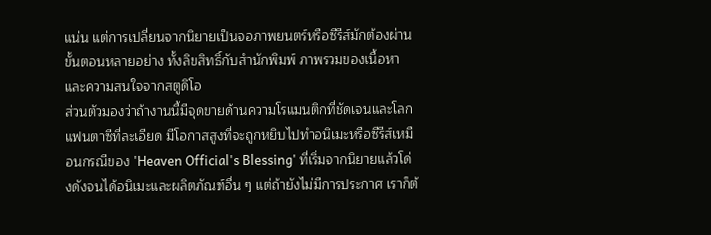แน่น แต่การเปลี่ยนจากนิยายเป็นจอภาพยนตร์หรือซีรีส์มักต้องผ่านขั้นตอนหลายอย่าง ทั้งลิขสิทธิ์กับสำนักพิมพ์ ภาพรวมของเนื้อหา และความสนใจจากสตูดิโอ
ส่วนตัวมองว่าถ้างานนี้มีจุดขายด้านความโรแมนติกที่ชัดเจนและโลกแฟนตาซีที่ละเอียด มีโอกาสสูงที่จะถูกหยิบไปทำอนิเมะหรือซีรีส์เหมือนกรณีของ 'Heaven Official's Blessing' ที่เริ่มจากนิยายแล้วโด่งดังจนได้อนิเมะและผลิตภัณฑ์อื่น ๆ แต่ถ้ายังไม่มีการประกาศ เราก็ต้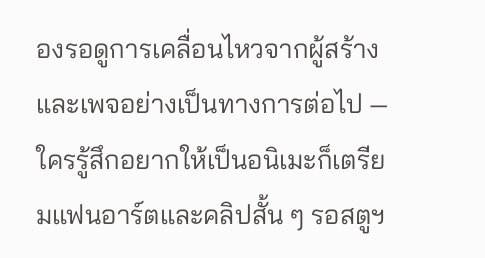องรอดูการเคลื่อนไหวจากผู้สร้างและเพจอย่างเป็นทางการต่อไป — ใครรู้สึกอยากให้เป็นอนิเมะก็เตรียมแฟนอาร์ตและคลิปสั้น ๆ รอสตูฯ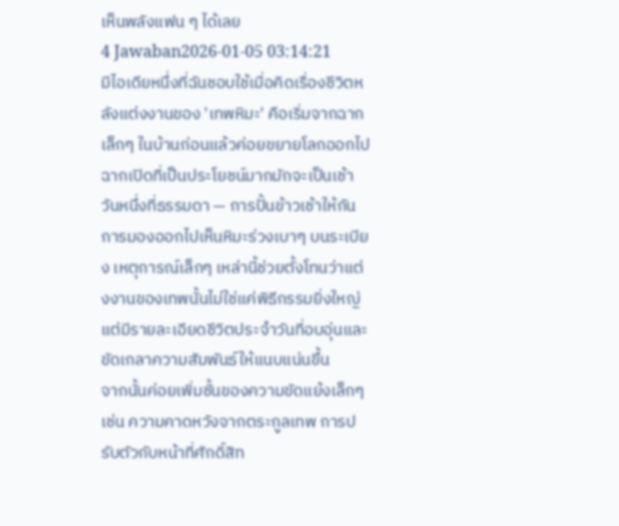เห็นพลังแฟน ๆ ได้เลย
4 Jawaban2026-01-05 03:14:21
มีไอเดียหนึ่งที่ฉันชอบใช้เมื่อคิดเรื่องชีวิตหลังแต่งงานของ 'เทพหิมะ' คือเริ่มจากฉากเล็กๆ ในบ้านก่อนแล้วค่อยขยายโลกออกไป
ฉากเปิดที่เป็นประโยชน์มากมักจะเป็นเช้าวันหนึ่งที่ธรรมดา — การปั้นข้าวเช้าให้กัน การมองออกไปเห็นหิมะร่วงเบาๆ บนระเบียง เหตุการณ์เล็กๆ เหล่านี้ช่วยตั้งโทนว่าแต่งงานของเทพนั้นไม่ใช่แค่พิธีกรรมยิ่งใหญ่ แต่มีรายละเอียดชีวิตประจำวันที่อบอุ่นและขัดเกลาความสัมพันธ์ให้แนบแน่นขึ้น
จากนั้นค่อยเพิ่มชั้นของความขัดแย้งเล็กๆ เช่น ความคาดหวังจากตระกูลเทพ การปรับตัวกับหน้าที่ศักดิ์สิท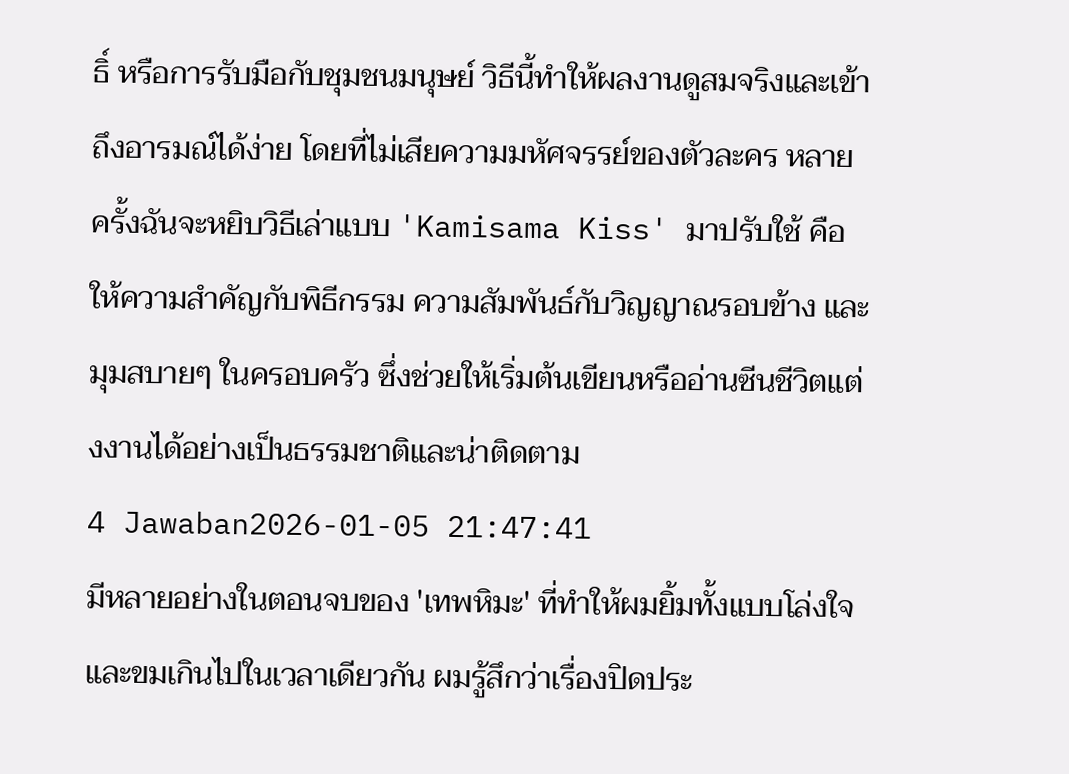ธิ์ หรือการรับมือกับชุมชนมนุษย์ วิธีนี้ทำให้ผลงานดูสมจริงและเข้าถึงอารมณ์ได้ง่าย โดยที่ไม่เสียความมหัศจรรย์ของตัวละคร หลายครั้งฉันจะหยิบวิธีเล่าแบบ 'Kamisama Kiss' มาปรับใช้ คือให้ความสำคัญกับพิธีกรรม ความสัมพันธ์กับวิญญาณรอบข้าง และมุมสบายๆ ในครอบครัว ซึ่งช่วยให้เริ่มต้นเขียนหรืออ่านซีนชีวิตแต่งงานได้อย่างเป็นธรรมชาติและน่าติดตาม
4 Jawaban2026-01-05 21:47:41
มีหลายอย่างในตอนจบของ 'เทพหิมะ' ที่ทำให้ผมยิ้มทั้งแบบโล่งใจและขมเกินไปในเวลาเดียวกัน ผมรู้สึกว่าเรื่องปิดประ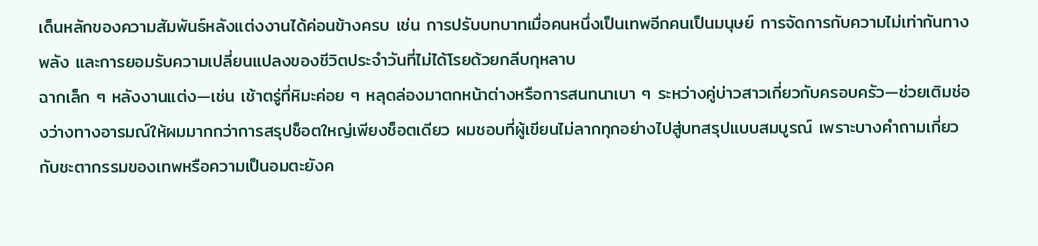เด็นหลักของความสัมพันธ์หลังแต่งงานได้ค่อนข้างครบ เช่น การปรับบทบาทเมื่อคนหนึ่งเป็นเทพอีกคนเป็นมนุษย์ การจัดการกับความไม่เท่ากันทางพลัง และการยอมรับความเปลี่ยนแปลงของชีวิตประจำวันที่ไม่ได้โรยด้วยกลีบกุหลาบ
ฉากเล็ก ๆ หลังงานแต่ง—เช่น เช้าตรู่ที่หิมะค่อย ๆ หลุดล่องมาตกหน้าต่างหรือการสนทนาเบา ๆ ระหว่างคู่บ่าวสาวเกี่ยวกับครอบครัว—ช่วยเติมช่องว่างทางอารมณ์ให้ผมมากกว่าการสรุปช็อตใหญ่เพียงช็อตเดียว ผมชอบที่ผู้เขียนไม่ลากทุกอย่างไปสู่บทสรุปแบบสมบูรณ์ เพราะบางคำถามเกี่ยวกับชะตากรรมของเทพหรือความเป็นอมตะยังค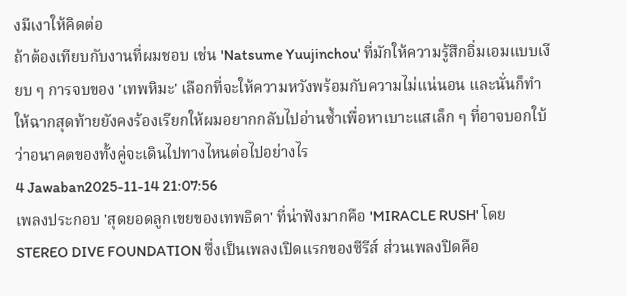งมีเงาให้คิดต่อ
ถ้าต้องเทียบกับงานที่ผมชอบ เช่น 'Natsume Yuujinchou' ที่มักให้ความรู้สึกอิ่มเอมแบบเงียบ ๆ การจบของ 'เทพหิมะ' เลือกที่จะให้ความหวังพร้อมกับความไม่แน่นอน และนั่นก็ทำให้ฉากสุดท้ายยังคงร้องเรียกให้ผมอยากกลับไปอ่านซ้ำเพื่อหาเบาะแสเล็ก ๆ ที่อาจบอกใบ้ว่าอนาคตของทั้งคู่จะเดินไปทางไหนต่อไปอย่างไร
4 Jawaban2025-11-14 21:07:56
เพลงประกอบ 'สุดยอดลูกเขยของเทพธิดา' ที่น่าฟังมากคือ 'MIRACLE RUSH' โดย STEREO DIVE FOUNDATION ซึ่งเป็นเพลงเปิดแรกของซีรีส์ ส่วนเพลงปิดคือ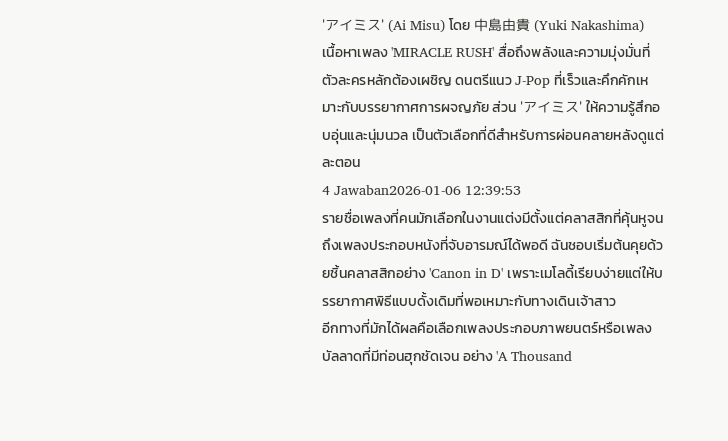'アイミス' (Ai Misu) โดย 中島由貴 (Yuki Nakashima)
เนื้อหาเพลง 'MIRACLE RUSH' สื่อถึงพลังและความมุ่งมั่นที่ตัวละครหลักต้องเผชิญ ดนตรีแนว J-Pop ที่เร็วและคึกคักเหมาะกับบรรยากาศการผจญภัย ส่วน 'アイミス' ให้ความรู้สึกอบอุ่นและนุ่มนวล เป็นตัวเลือกที่ดีสำหรับการผ่อนคลายหลังดูแต่ละตอน
4 Jawaban2026-01-06 12:39:53
รายชื่อเพลงที่คนมักเลือกในงานแต่งมีตั้งแต่คลาสสิกที่คุ้นหูจนถึงเพลงประกอบหนังที่จับอารมณ์ได้พอดี ฉันชอบเริ่มต้นคุยด้วยชิ้นคลาสสิกอย่าง 'Canon in D' เพราะเมโลดี้เรียบง่ายแต่ให้บรรยากาศพิธีแบบดั้งเดิมที่พอเหมาะกับทางเดินเจ้าสาว
อีกทางที่มักได้ผลคือเลือกเพลงประกอบภาพยนตร์หรือเพลงบัลลาดที่มีท่อนฮุกชัดเจน อย่าง 'A Thousand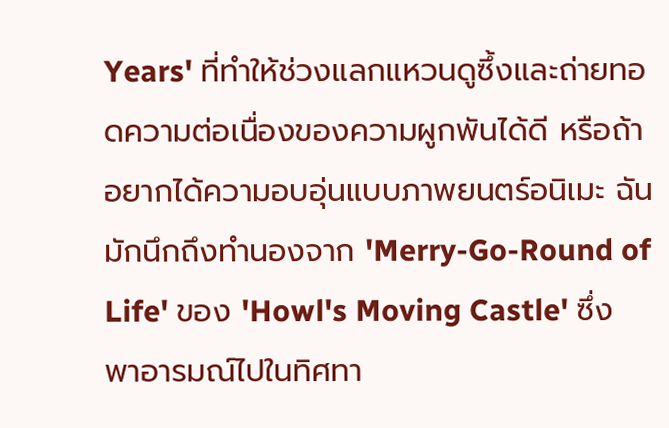Years' ที่ทำให้ช่วงแลกแหวนดูซึ้งและถ่ายทอดความต่อเนื่องของความผูกพันได้ดี หรือถ้าอยากได้ความอบอุ่นแบบภาพยนตร์อนิเมะ ฉันมักนึกถึงทำนองจาก 'Merry-Go-Round of Life' ของ 'Howl's Moving Castle' ซึ่งพาอารมณ์ไปในทิศทา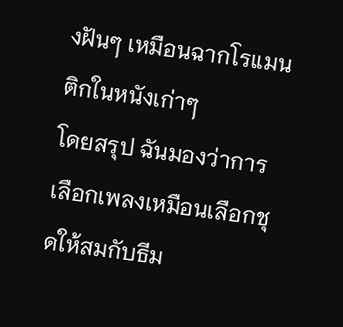งฝันๆ เหมือนฉากโรแมนติกในหนังเก่าๆ
โดยสรุป ฉันมองว่าการเลือกเพลงเหมือนเลือกชุดให้สมกับธีม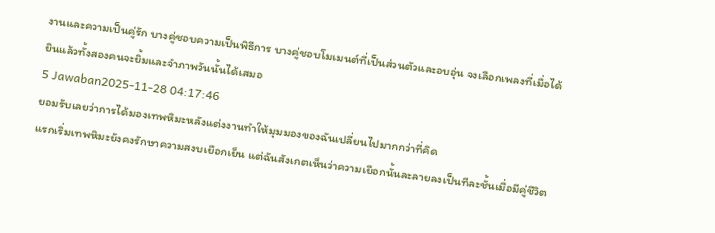งานและความเป็นคู่รัก บางคู่ชอบความเป็นพิธีการ บางคู่ชอบโมเมนต์ที่เป็นส่วนตัวและอบอุ่น จงเลือกเพลงที่เมื่อได้ยินแล้วทั้งสองคนจะยิ้มและจำภาพวันนั้นได้เสมอ
5 Jawaban2025-11-28 04:17:46
ยอมรับเลยว่าการได้มองเทพหิมะหลังแต่งงานทำให้มุมมองของฉันเปลี่ยนไปมากกว่าที่คิด
แรกเริ่มเทพหิมะยังคงรักษาความสงบเยือกเย็น แต่ฉันสังเกตเห็นว่าความเยือกนั้นละลายลงเป็นทีละชั้นเมื่อมีคู่ชีวิต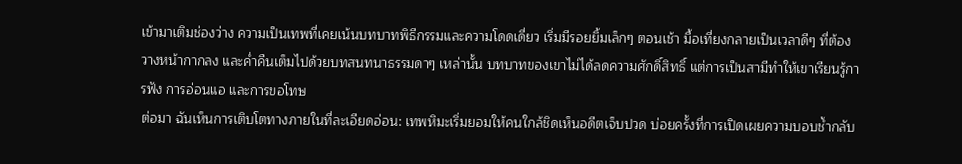เข้ามาเติมช่องว่าง ความเป็นเทพที่เคยเน้นบทบาทพิธีกรรมและความโดดเดี่ยว เริ่มมีรอยยิ้มเล็กๆ ตอนเช้า มื้อเที่ยงกลายเป็นเวลาดีๆ ที่ต้องวางหน้ากากลง และค่ำคืนเต็มไปด้วยบทสนทนาธรรมดาๆ เหล่านั้น บทบาทของเขาไม่ได้ลดความศักดิ์สิทธิ์ แต่การเป็นสามีทำให้เขาเรียนรู้การฟัง การอ่อนแอ และการขอโทษ
ต่อมา ฉันเห็นการเติบโตทางภายในที่ละเอียดอ่อน: เทพหิมะเริ่มยอมให้คนใกล้ชิดเห็นอดีตเจ็บปวด บ่อยครั้งที่การเปิดเผยความบอบช้ำกลับ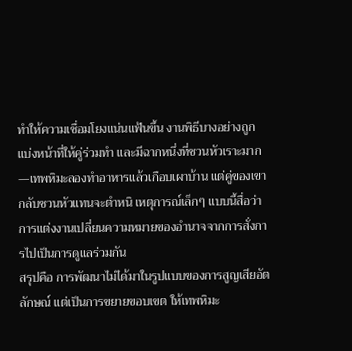ทำให้ความเชื่อมโยงแน่นแฟ้นขึ้น งานพิธีบางอย่างถูกแบ่งหน้าที่ให้คู่ร่วมทำ และมีฉากหนึ่งที่ชวนหัวเราะมาก—เทพหิมะลองทำอาหารแล้วเกือบเผาบ้าน แต่คู่ของเขากลับชวนหัวแทนจะตำหนิ เหตุการณ์เล็กๆ แบบนี้สื่อว่าการแต่งงานเปลี่ยนความหมายของอำนาจจากการสั่งการไปเป็นการดูแลร่วมกัน
สรุปคือ การพัฒนาไม่ได้มาในรูปแบบของการสูญเสียอัตลักษณ์ แต่เป็นการขยายขอบเขต ให้เทพหิมะ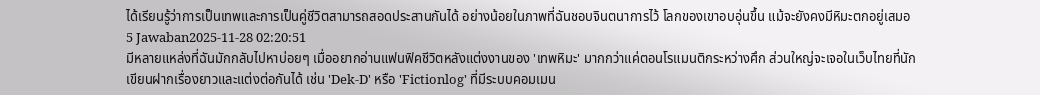ได้เรียนรู้ว่าการเป็นเทพและการเป็นคู่ชีวิตสามารถสอดประสานกันได้ อย่างน้อยในภาพที่ฉันชอบจินตนาการไว้ โลกของเขาอบอุ่นขึ้น แม้จะยังคงมีหิมะตกอยู่เสมอ
5 Jawaban2025-11-28 02:20:51
มีหลายแหล่งที่ฉันมักกลับไปหาบ่อยๆ เมื่ออยากอ่านแฟนฟิคชีวิตหลังแต่งงานของ 'เทพหิมะ' มากกว่าแค่ตอนโรแมนติกระหว่างศึก ส่วนใหญ่จะเจอในเว็บไทยที่นักเขียนฝากเรื่องยาวและแต่งต่อกันได้ เช่น 'Dek-D' หรือ 'Fictionlog' ที่มีระบบคอมเมน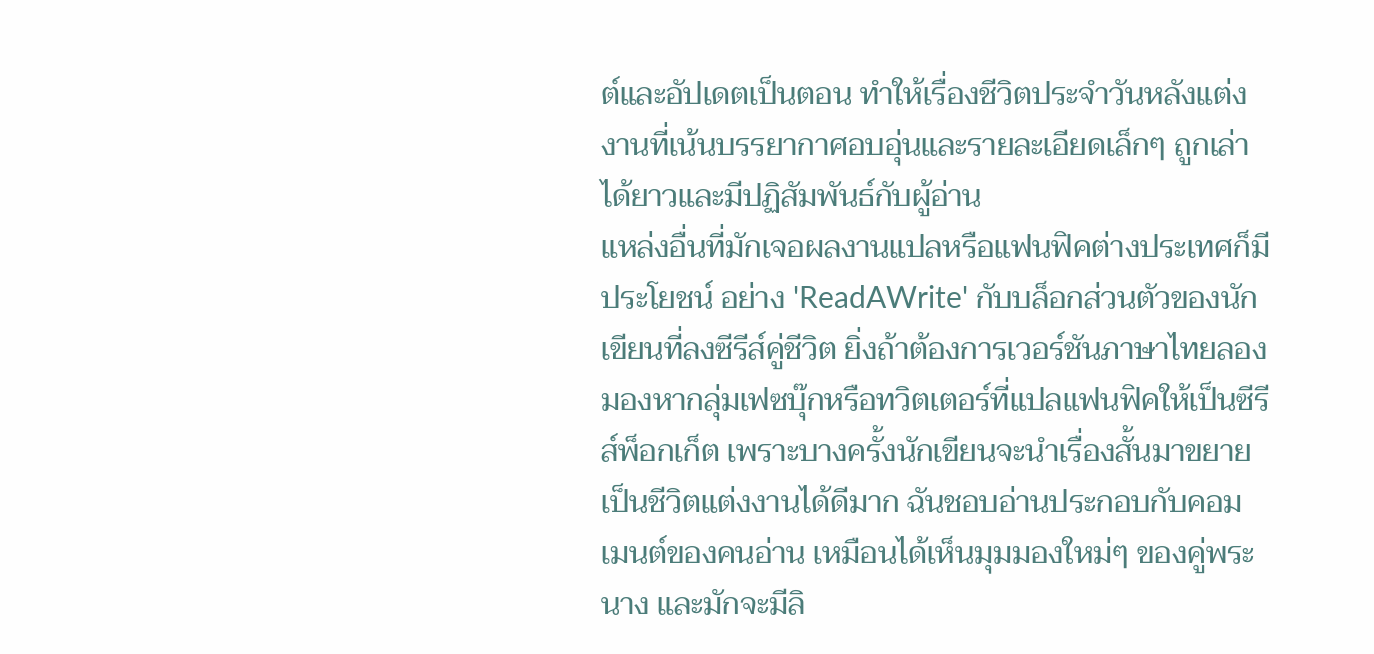ต์และอัปเดตเป็นตอน ทำให้เรื่องชีวิตประจำวันหลังแต่งงานที่เน้นบรรยากาศอบอุ่นและรายละเอียดเล็กๆ ถูกเล่าได้ยาวและมีปฏิสัมพันธ์กับผู้อ่าน
แหล่งอื่นที่มักเจอผลงานแปลหรือแฟนฟิคต่างประเทศก็มีประโยชน์ อย่าง 'ReadAWrite' กับบล็อกส่วนตัวของนักเขียนที่ลงซีรีส์คู่ชีวิต ยิ่งถ้าต้องการเวอร์ชันภาษาไทยลองมองหากลุ่มเฟซบุ๊กหรือทวิตเตอร์ที่แปลแฟนฟิคให้เป็นซีรีส์พ็อกเก็ต เพราะบางครั้งนักเขียนจะนำเรื่องสั้นมาขยายเป็นชีวิตแต่งงานได้ดีมาก ฉันชอบอ่านประกอบกับคอมเมนต์ของคนอ่าน เหมือนได้เห็นมุมมองใหม่ๆ ของคู่พระนาง และมักจะมีลิ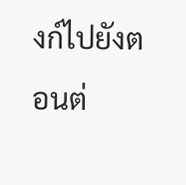งก์ไปยังตอนต่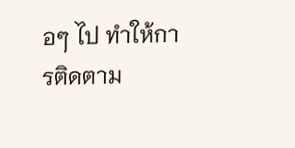อๆ ไป ทำให้การติดตาม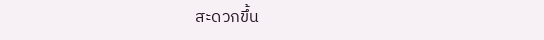สะดวกขึ้น